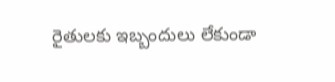రైతుల‌కు ఇబ్బందులు లేకుండా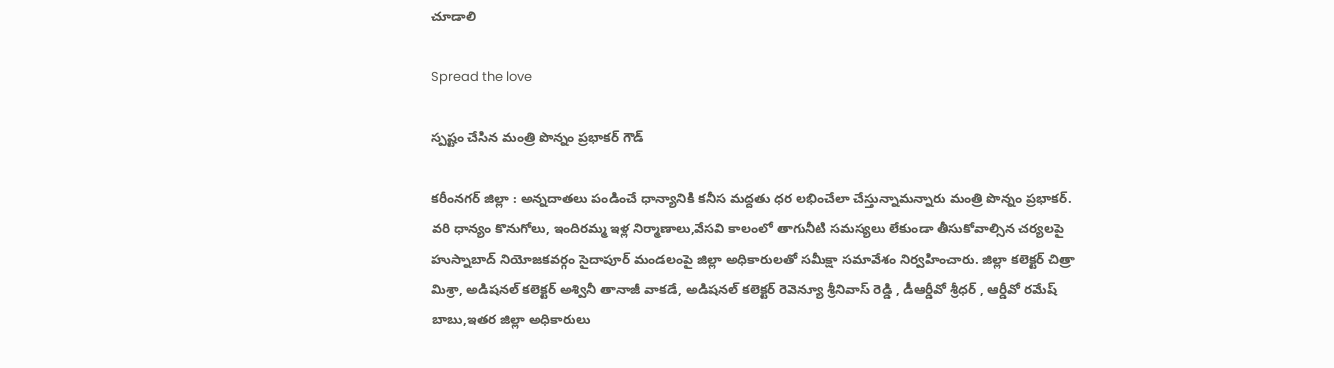చూడాలి

Spread the love

స్ప‌ష్టం చేసిన మంత్రి పొన్నం ప్ర‌భాక‌ర్ గౌడ్

కరీంనగర్ జిల్లా : అన్న‌దాతలు పండించే ధాన్యానికి క‌నీస మ‌ద్ద‌తు ధ‌ర ల‌భించేలా చేస్తున్నామ‌న్నారు మంత్రి పొన్నం ప్ర‌భాక‌ర్. వరి ధాన్యం కొనుగోలు, ఇందిరమ్మ ఇళ్ల నిర్మాణాలు,వేసవి కాలంలో తాగునీటి సమస్యలు లేకుండా తీసుకోవాల్సిన చర్యలపై హుస్నాబాద్ నియోజకవర్గం సైదాపూర్ మండలంపై జిల్లా అధికారులతో సమీక్షా సమావేశం నిర్వ‌హించారు. జిల్లా కలెక్టర్ చిత్రా మిశ్రా, అడిషనల్ కలెక్టర్ అశ్వినీ తానాజీ వాకడే, అడిషనల్ కలెక్టర్ రెవెన్యూ శ్రీనివాస్ రెడ్డి , డీఆర్డీవో శ్రీధర్ , ఆర్డీవో రమేష్ బాబు,ఇతర జిల్లా అధికారులు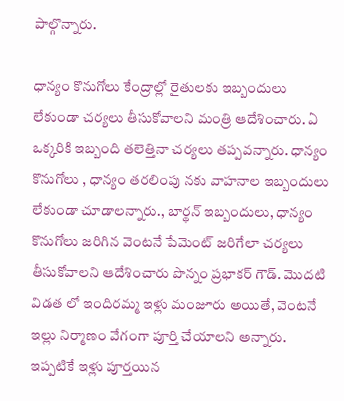పాల్గొన్నారు.

ధాన్యం కొనుగోలు కేంద్రాల్లో రైతులకు ఇబ్బందులు లేకుండా చర్యలు తీసుకోవాలని మంత్రి ఆదేశించారు. ఏ ఒక్క‌రికి ఇబ్బంది త‌లెత్తినా చ‌ర్య‌లు త‌ప్ప‌వ‌న్నారు. ధాన్యం కొనుగోలు , ధాన్యం తరలింపు న‌కు వాహనాల ఇబ్బందులు లేకుండా చూడాల‌న్నారు., బార్థన్ ఇబ్బందులు, ధాన్యం కొనుగోలు జరిగిన వెంటనే పేమెంట్ జరిగేలా చ‌ర్య‌లు తీసుకోవాల‌ని ఆదేశించారు పొన్నం ప్ర‌భాక‌ర్ గౌడ్. మొదటి విడత లో ఇందిరమ్మ ఇళ్లు మంజూరు అయితే, వెంట‌నే ఇల్లు నిర్మాణం వేగంగా పూర్తి చేయాలని అన్నారు. ఇప్పటికే ఇళ్లు పూర్తయిన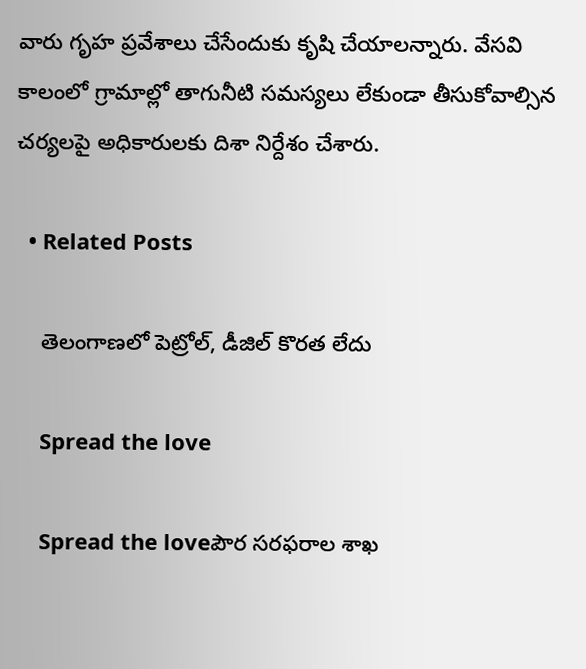వారు గృహ ప్రవేశాలు చేసేందుకు కృషి చేయాల‌న్నారు. వేసవి కాలంలో గ్రామాల్లో తాగునీటి సమస్యలు లేకుండా తీసుకోవాల్సిన చర్యలపై అధికారులకు దిశా నిర్దేశం చేశారు.

  • Related Posts

    తెలంగాణ‌లో పెట్రోల్, డీజిల్ కొర‌త లేదు

    Spread the love

    Spread the loveపౌర స‌ర‌ఫ‌రాల శాఖ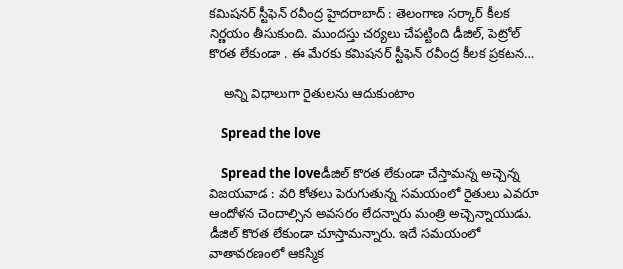క‌మిష‌న‌ర్ స్టీఫెన్ ర‌వీంద్ర‌ హైద‌రాబాద్ : తెలంగాణ స‌ర్కార్ కీల‌క నిర్ణ‌యం తీసుకుంది. ముంద‌స్తు చ‌ర్య‌లు చేప‌ట్టింది డీజిల్, పెట్రోల్ కొర‌త లేకుండా . ఈ మేర‌కు క‌మిష‌న‌ర్ స్టీఫెన్ ర‌వీంద్ర కీల‌క ప్ర‌క‌ట‌న…

    అన్ని విధాలుగా రైతుల‌ను ఆదుకుంటాం

    Spread the love

    Spread the loveడీజిల్ కొర‌త లేకుండా చేస్తామ‌న్న అచ్చెన్న‌ విజ‌య‌వాడ : వ‌రి కోత‌లు పెరుగుతున్న స‌మ‌యంలో రైతులు ఎవ‌రూ ఆందోళ‌న చెందాల్సిన అవ‌స‌రం లేద‌న్నారు మంత్రి అచ్చెన్నాయుడు. డీజిల్ కొర‌త లేకుండా చూస్తామ‌న్నారు. ఇదే సమయంలో వాతావరణంలో ఆకస్మిక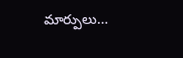మార్పులు…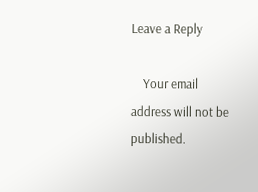Leave a Reply

    Your email address will not be published.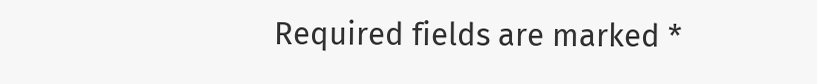Required fields are marked *